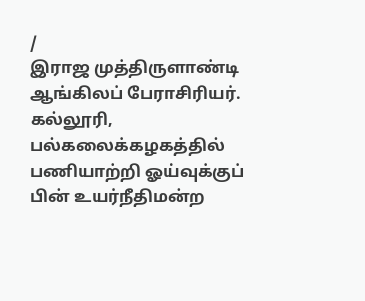/
இராஜ முத்திருளாண்டி
ஆங்கிலப் பேராசிரியர். கல்லூரி, பல்கலைக்கழகத்தில் பணியாற்றி ஓய்வுக்குப் பின் உயர்நீதிமன்ற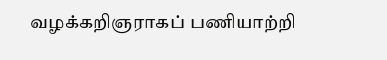வழக்கறிஞராகப் பணியாற்றி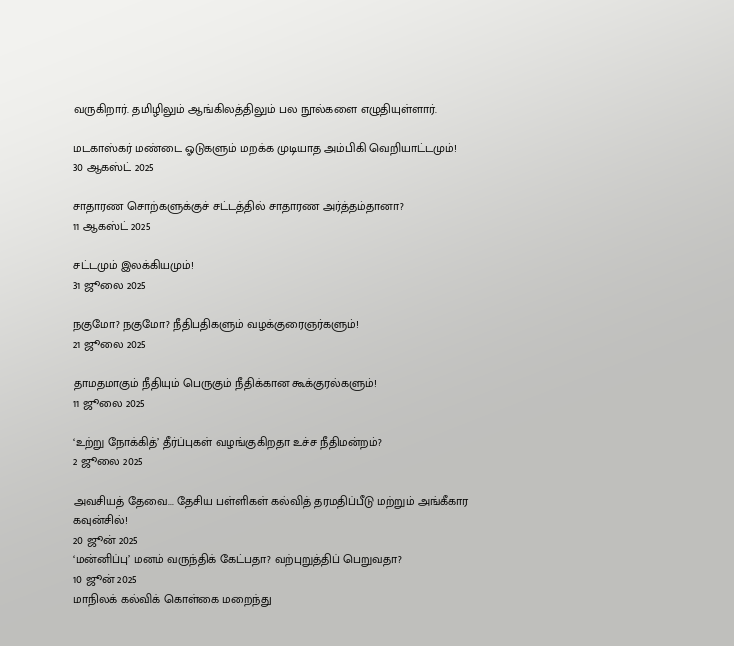வருகிறார். தமிழிலும் ஆங்கிலத்திலும் பல நூல்களை எழுதியுள்ளார்.

மடகாஸ்கர் மண்டை ஓடுகளும் மறக்க முடியாத அம்பிகி வெறியாட்டமும்!
30 ஆகஸ்ட் 2025

சாதாரண சொற்களுக்குச் சட்டத்தில் சாதாரண அர்த்தம்தானா?
11 ஆகஸ்ட் 2025

சட்டமும் இலக்கியமும்!
31 ஜூலை 2025

நகுமோ? நகுமோ? நீதிபதிகளும் வழக்குரைஞர்களும்!
21 ஜூலை 2025

தாமதமாகும் நீதியும் பெருகும் நீதிக்கான கூக்குரல்களும்!
11 ஜூலை 2025

‘உற்று நோக்கித்’ தீர்ப்புகள் வழங்குகிறதா உச்ச நீதிமன்றம்?
2 ஜூலை 2025

அவசியத் தேவை... தேசிய பள்ளிகள் கல்வித் தரமதிப்பீடு மற்றும் அங்கீகார கவுன்சில்!
20 ஜூன் 2025
‘மன்னிப்பு’ மனம் வருந்திக் கேட்பதா? வற்புறுத்திப் பெறுவதா?
10 ஜூன் 2025
மாநிலக் கல்விக் கொள்கை மறைந்து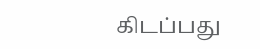கிடப்பது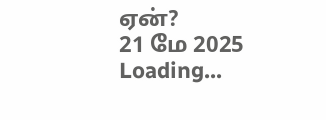ஏன்?
21 மே 2025
Loading...